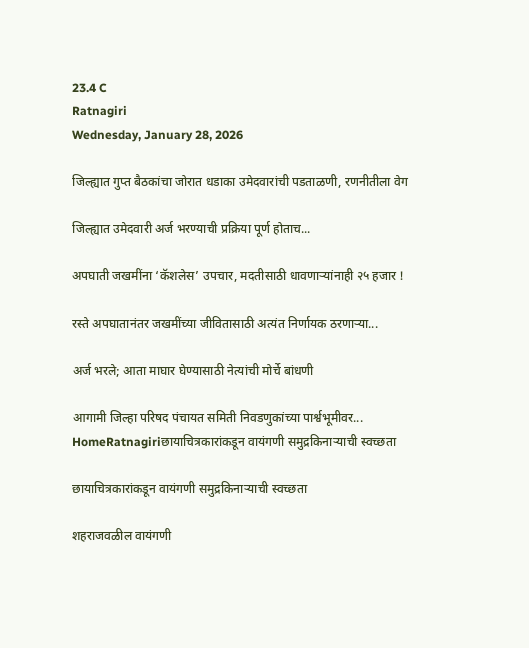23.4 C
Ratnagiri
Wednesday, January 28, 2026

जिल्ह्यात गुप्त बैठकांचा जोरात धडाका उमेदवारांची पडताळणी, रणनीतीला वेग

जिल्ह्यात उमेदवारी अर्ज भरण्याची प्रक्रिया पूर्ण होताच...

अपघाती जखमींना ‘कॅशलेस’ उपचार, मदतीसाठी धावणाऱ्यांनाही २५ हजार !

रस्ते अपघातानंतर जखमींच्या जीवितासाठी अत्यंत निर्णायक ठरणाऱ्या...

अर्ज भरले; आता माघार घेण्यासाठी नेत्यांची मोर्चे बांधणी

आगामी जिल्हा परिषद पंचायत समिती निवडणुकांच्या पार्श्वभूमीवर...
HomeRatnagiriछायाचित्रकारांकडून वायंगणी समुद्रकिनाऱ्याची स्वच्छता

छायाचित्रकारांकडून वायंगणी समुद्रकिनाऱ्याची स्वच्छता

शहराजवळील वायंगणी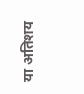या अतिशय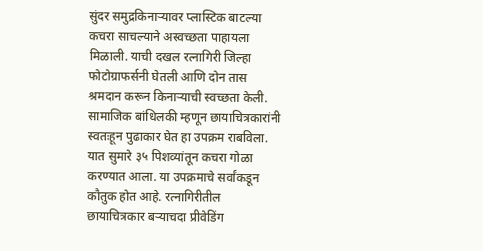सुंदर समुद्रकिनाऱ्यावर प्लास्टिक बाटल्या कचरा साचल्याने अस्वच्छता पाहायला मिळाली. याची दखल रत्नागिरी जिल्हा फोटोग्राफर्सनी घेतली आणि दोन तास श्रमदान करून किनाऱ्याची स्वच्छता केली. सामाजिक बांधिलकी म्हणून छायाचित्रकारांनी स्वतःहून पुढाकार घेत हा उपक्रम राबविला. यात सुमारे ३५ पिशव्यांतून कचरा गोळा करण्यात आला. या उपक्रमाचे सर्वांकडून कौतुक होत आहे. रत्नागिरीतील छायाचित्रकार बऱ्याचदा प्रीवेडिंग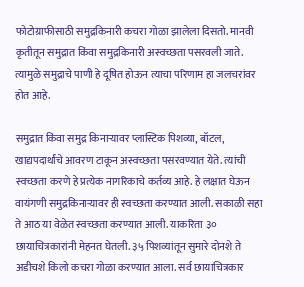फोटोग्राफीसाठी समुद्रकिनारी कचरा गोळा झालेला दिसतो. मानवी कृतीतून समुद्रात किंवा समुद्रकिनारी अस्वच्छता पसरवली जाते. त्यामुळे समुद्राचे पाणी हे दूषित होऊन त्याचा परिणाम हा जलचरांवर होत आहे.

समुद्रात किंवा समुद्र किनाऱ्यावर प्लास्टिक पिशव्या, बॉटल, खाद्यपदार्थांचे आवरण टाकून अस्वच्छता पसरवण्यात येते. त्यांची स्वच्छता करणे हे प्रत्येक नागरिकाचे कर्तव्य आहे. हे लक्षात घेऊन वायंगणी समुद्रकिनाऱ्यावर ही स्वच्छता करण्यात आली. सकाळी सहा ते आठ या वेळेत स्वच्छता करण्यात आली. याकरिता ३० छायाचित्रकारांनी मेहनत घेतली. ३५ पिशव्यांतून सुमारे दोनशे ते अडीचशे किलो कचरा गोळा करण्यात आला. सर्व छायाचित्रकार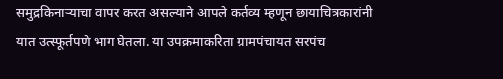समुद्रकिनाऱ्याचा वापर करत असल्याने आपले कर्तव्य म्हणून छायाचित्रकारांनी यात उत्स्फूर्तपणे भाग घेतला. या उपक्रमाकरिता ग्रामपंचायत सरपंच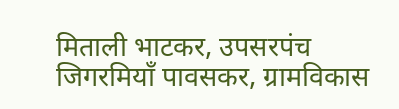मिताली भाटकर, उपसरपंच जिगरमियाँ पावसकर, ग्रामविकास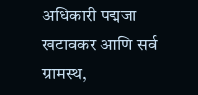अधिकारी पद्मजा खटावकर आणि सर्व ग्रामस्थ,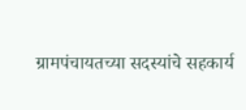ग्रामपंचायतच्या सदस्यांचे सहकार्य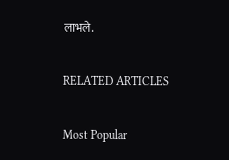लाभले.

RELATED ARTICLES

Most Popular